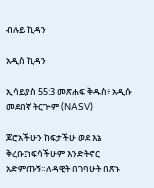ብሉይ ኪዳን

አዲስ ኪዳን

ኢሳይያስ 55:3 መጽሐፍ ቅዱስ፥ አዲሱ መደበኛ ትርጒም (NASV)

ጆሮአችሁን ከፍታችሁ ወደ እኔ ቅረቡ፤ነፍሳችሁም እንድትኖር አድምጡኝ።ለዳዊት በገባሁት በጽኑ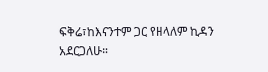ፍቅሬ፣ከእናንተም ጋር የዘላለም ኪዳን አደርጋለሁ።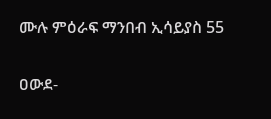ሙሉ ምዕራፍ ማንበብ ኢሳይያስ 55

ዐውደ-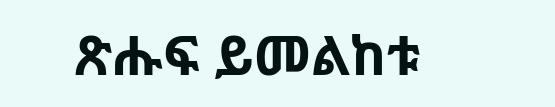ጽሑፍ ይመልከቱ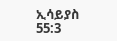ኢሳይያስ 55:3